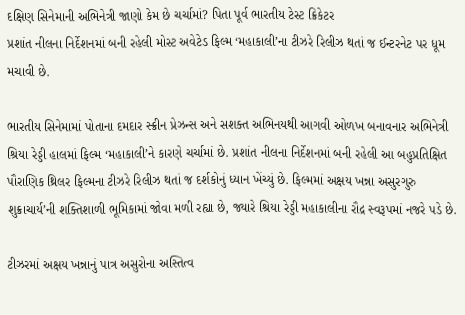દક્ષિણ સિનેમાની અભિનેત્રી જાણો કેમ છે ચર્ચામાં? પિતા પૂર્વ ભારતીય ટેસ્ટ ક્રિકેટર
પ્રશાંત નીલના નિર્દેશનમાં બની રહેલી મોસ્ટ અવેટેડ ફિલ્મ ‘મહાકાલી’ના ટીઝરે રિલીઝ થતાં જ ઈન્ટરનેટ પર ધૂમ મચાવી છે.

ભારતીય સિનેમામાં પોતાના દમદાર સ્ક્રીન પ્રેઝન્સ અને સશક્ત અભિનયથી આગવી ઓળખ બનાવનાર અભિનેત્રી શ્રિયા રેડ્ડી હાલમાં ફિલ્મ ‘મહાકાલી’ને કારણે ચર્ચામાં છે. પ્રશાંત નીલના નિર્દેશનમાં બની રહેલી આ બહુપ્રતિક્ષિત પૌરાણિક થ્રિલર ફિલ્મના ટીઝરે રિલીઝ થતાં જ દર્શકોનું ધ્યાન ખેંચ્યું છે. ફિલ્મમાં અક્ષય ખન્ના અસુરગુરુ શુક્રાચાર્ય’ની શક્તિશાળી ભૂમિકામાં જોવા મળી રહ્યા છે, જ્યારે શ્રિયા રેડ્ડી મહાકાલીના રૌદ્ર સ્વરૂપમાં નજરે પડે છે.

ટીઝરમાં અક્ષય ખન્નાનું પાત્ર અસુરોના અસ્તિત્વ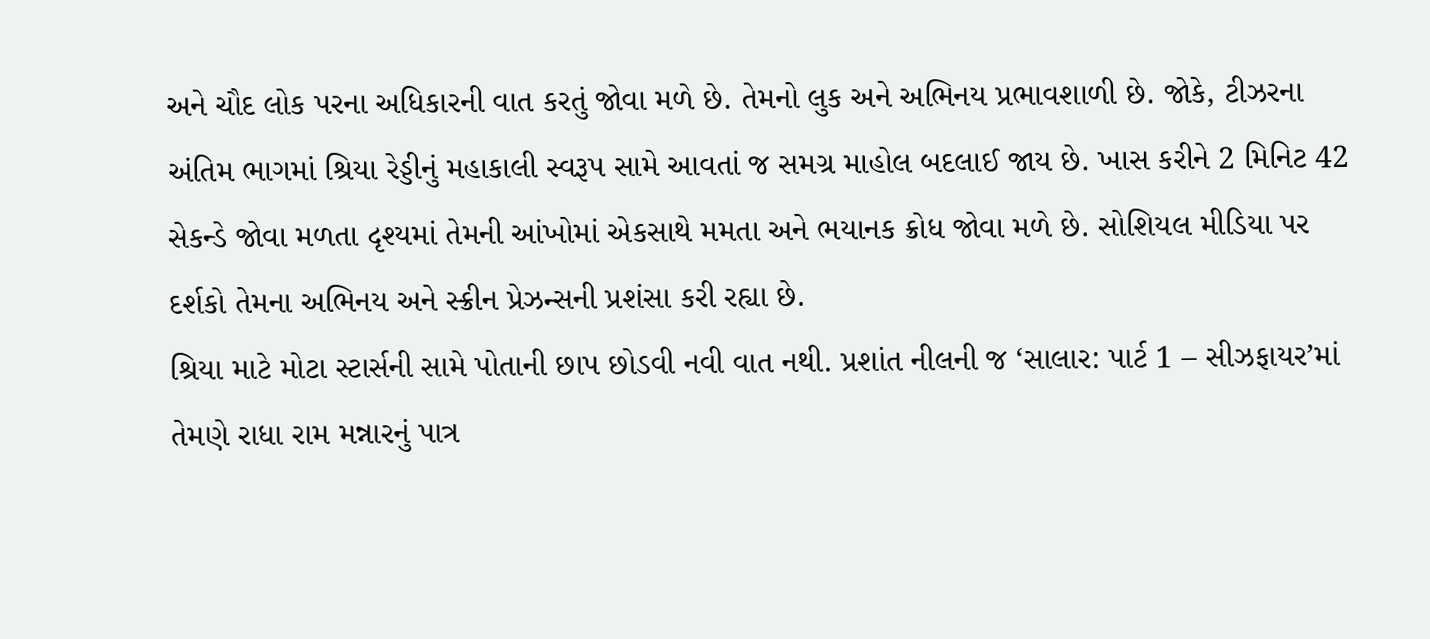અને ચૌદ લોક પરના અધિકારની વાત કરતું જોવા મળે છે. તેમનો લુક અને અભિનય પ્રભાવશાળી છે. જોકે, ટીઝરના અંતિમ ભાગમાં શ્રિયા રેડ્ડીનું મહાકાલી સ્વરૂપ સામે આવતાં જ સમગ્ર માહોલ બદલાઈ જાય છે. ખાસ કરીને 2 મિનિટ 42 સેકન્ડે જોવા મળતા દૃશ્યમાં તેમની આંખોમાં એકસાથે મમતા અને ભયાનક ક્રોધ જોવા મળે છે. સોશિયલ મીડિયા પર દર્શકો તેમના અભિનય અને સ્ક્રીન પ્રેઝન્સની પ્રશંસા કરી રહ્યા છે.
શ્રિયા માટે મોટા સ્ટાર્સની સામે પોતાની છાપ છોડવી નવી વાત નથી. પ્રશાંત નીલની જ ‘સાલાર: પાર્ટ 1 – સીઝફાયર’માં તેમણે રાધા રામ મન્નારનું પાત્ર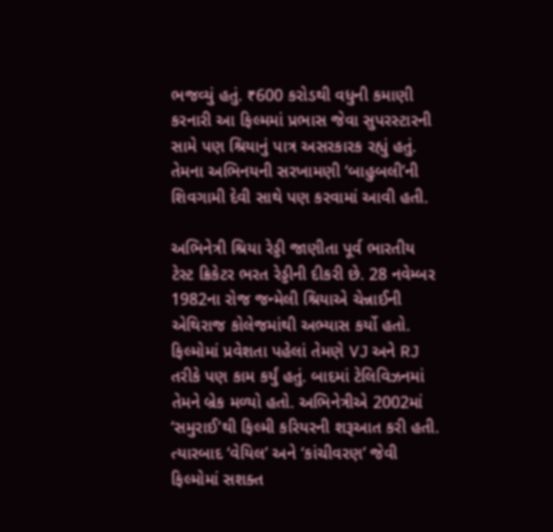ભજવ્યું હતું. ₹600 કરોડથી વધુની કમાણી કરનારી આ ફિલ્મમાં પ્રભાસ જેવા સુપરસ્ટારની સામે પણ શ્રિયાનું પાત્ર અસરકારક રહ્યું હતું. તેમના અભિનયની સરખામણી ‘બાહુબલી’ની શિવગામી દેવી સાથે પણ કરવામાં આવી હતી.

અભિનેત્રી શ્રિયા રેડ્ડી જાણીતા પૂર્વ ભારતીય ટેસ્ટ ક્રિકેટર ભરત રેડ્ડીની દીકરી છે. 28 નવેમ્બર 1982ના રોજ જન્મેલી શ્રિયાએ ચેન્નાઈની એથિરાજ કોલેજમાંથી અભ્યાસ કર્યો હતો. ફિલ્મોમાં પ્રવેશતા પહેલાં તેમણે VJ અને RJ તરીકે પણ કામ કર્યું હતું. બાદમાં ટેલિવિઝનમાં તેમને બ્રેક મળ્યો હતો. અભિનેત્રીએ 2002માં ‘સમુરાઈ’થી ફિલ્મી કરિયરની શરૂઆત કરી હતી. ત્યારબાદ ‘વેયિલ’ અને ‘કાંચીવરણ’ જેવી ફિલ્મોમાં સશક્ત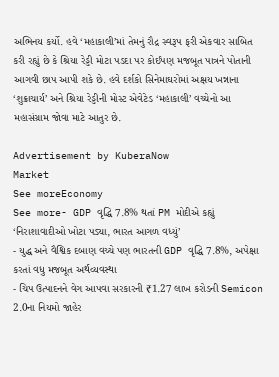અભિનય કર્યો. હવે ‘મહાકાલી’માં તેમનું રૌદ્ર સ્વરૂપ ફરી એકવાર સાબિત કરી રહ્યું છે કે શ્રિયા રેડ્ડી મોટા પડદા પર કોઈપણ મજબૂત પાત્રને પોતાની આગવી છાપ આપી શકે છે. હવે દર્શકો સિનેમાઘરોમાં અક્ષય ખન્નાના ‘શુક્રાચાર્ય’ અને શ્રિયા રેડ્ડીની મોસ્ટ એવેટેડ ‘મહાકાલી’ વચ્ચેનો આ મહાસંગ્રામ જોવા માટે આતુર છે.

Advertisement by KuberaNow
Market
See moreEconomy
See more- GDP વૃદ્ધિ 7.8% થતાં PM મોદીએ કહ્યું ‘નિરાશાવાદીઓ ખોટા પડ્યા, ભારત આગળ વધ્યું’
- યુદ્ધ અને વૈશ્વિક દબાણ વચ્ચે પણ ભારતની GDP વૃદ્ધિ 7.8%, અપેક્ષા કરતાં વધુ મજબૂત અર્થવ્યવસ્થા
- ચિપ ઉત્પાદનને વેગ આપવા સરકારની ₹1.27 લાખ કરોડની Semicon 2.0ના નિયમો જાહેર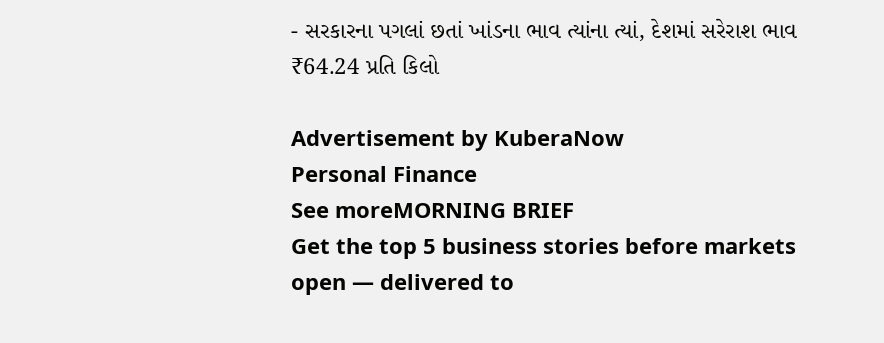- સરકારના પગલાં છતાં ખાંડના ભાવ ત્યાંના ત્યાં, દેશમાં સરેરાશ ભાવ ₹64.24 પ્રતિ કિલો

Advertisement by KuberaNow
Personal Finance
See moreMORNING BRIEF
Get the top 5 business stories before markets open — delivered to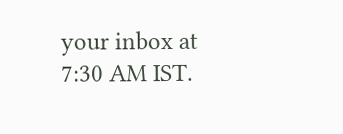your inbox at 7:30 AM IST.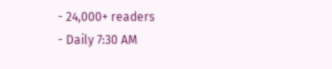- 24,000+ readers
- Daily 7:30 AM